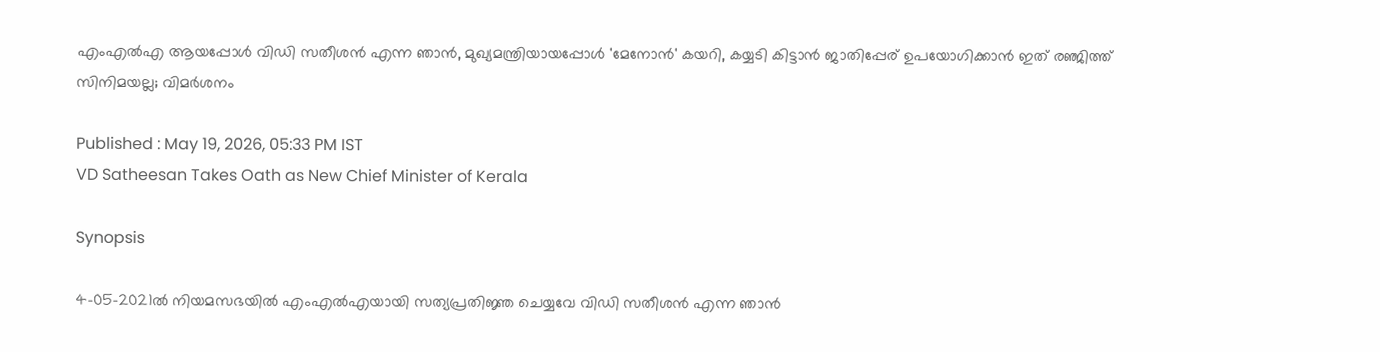എംഎൽഎ ആയപ്പോൾ വിഡി സതീശൻ എന്ന ഞാൻ, മുഖ്യമന്ത്രിയായപ്പോൾ 'മേനോൻ' കയറി, കയ്യടി കിട്ടാൻ ജാതിപ്പേര് ഉപയോഗിക്കാൻ ഇത് രഞ്ജിത്ത് സിനിമയല്ല; വിമർശനം

Published : May 19, 2026, 05:33 PM IST
VD Satheesan Takes Oath as New Chief Minister of Kerala

Synopsis

4-05-2021ൽ നിയമസഭയിൽ എംഎൽഎയായി സത്യപ്രതിജ്ഞ ചെയ്യവേ വിഡി സതീശൻ എന്ന ഞാൻ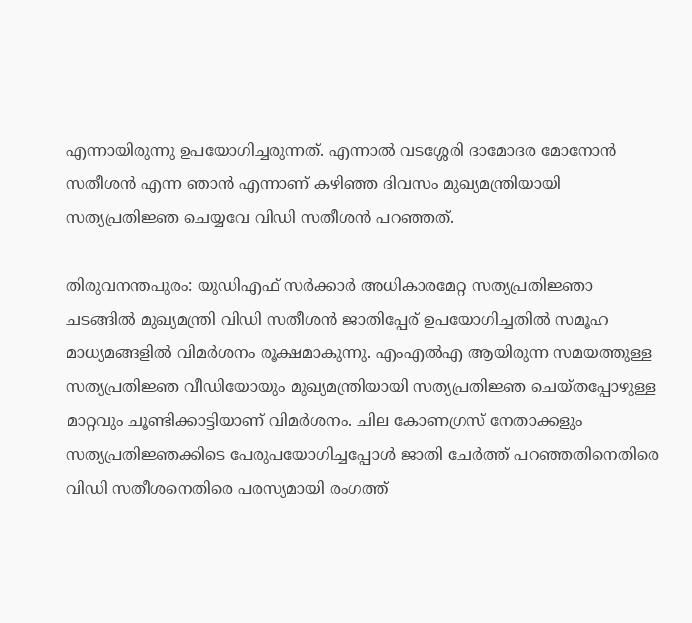എന്നായിരുന്നു ഉപയോഗിച്ചരുന്നത്. എന്നാൽ വടശ്ശേരി ദാമോദര മോനോൻ സതീശൻ എന്ന ഞാൻ എന്നാണ് കഴിഞ്ഞ ദിവസം മുഖ്യമന്ത്രിയായി സത്യപ്രതിജ്ഞ ചെയ്യവേ വിഡി സതീശൻ പറഞ്ഞത്.

തിരുവനന്തപുരം: യുഡിഎഫ് സർക്കാർ അധികാരമേറ്റ സത്യപ്രതിജ്ഞാ ചടങ്ങിൽ മുഖ്യമന്ത്രി വിഡി സതീശൻ ജാതിപ്പേര് ഉപയോഗിച്ചതിൽ സമൂഹ മാധ്യമങ്ങളിൽ വിമർശനം രൂക്ഷമാകുന്നു. എംഎൽഎ ആയിരുന്ന സമയത്തുള്ള സത്യപ്രതിജ്ഞ വീഡിയോയും മുഖ്യമന്ത്രിയായി സത്യപ്രതിജ്ഞ ചെയ്തപ്പോഴുള്ള മാറ്റവും ചൂണ്ടിക്കാട്ടിയാണ് വിമർശനം. ചില കോണഗ്രസ് നേതാക്കളും സത്യപ്രതിജ്ഞക്കിടെ പേരുപയോഗിച്ചപ്പോൾ ജാതി ചേർത്ത് പറഞ്ഞതിനെതിരെ വിഡി സതീശനെതിരെ പരസ്യമായി രംഗത്ത്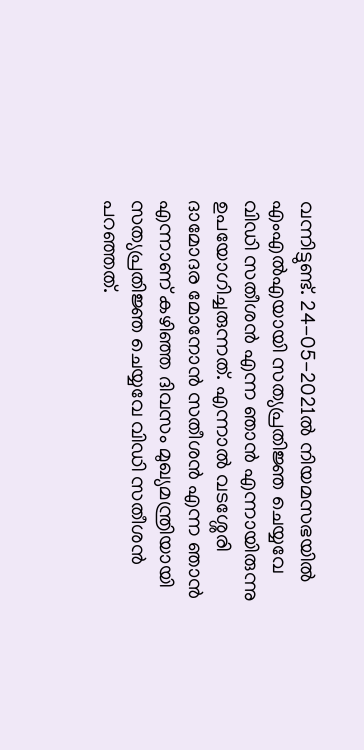വന്നിട്ടുണ്ട്. 24-05-2021ൽ നിയമസഭയിൽ എംഎൽഎയായി സത്യപ്രതിജ്ഞ ചെയ്യവേ വിഡി സതീശൻ എന്ന ഞാൻ എന്നായിരുന്നു ഉപയോഗിച്ചരുന്നത്. എന്നാൽ വടശ്ശേരി ദാമോദര മോനോൻ സതീശൻ എന്ന ഞാൻ എന്നാണ് കഴിഞ്ഞ ദിവസം മുഖ്യമന്ത്രിയായി സത്യപ്രതിജ്ഞ ചെയ്യവേ വിഡി സതീശൻ പറഞ്ഞത്.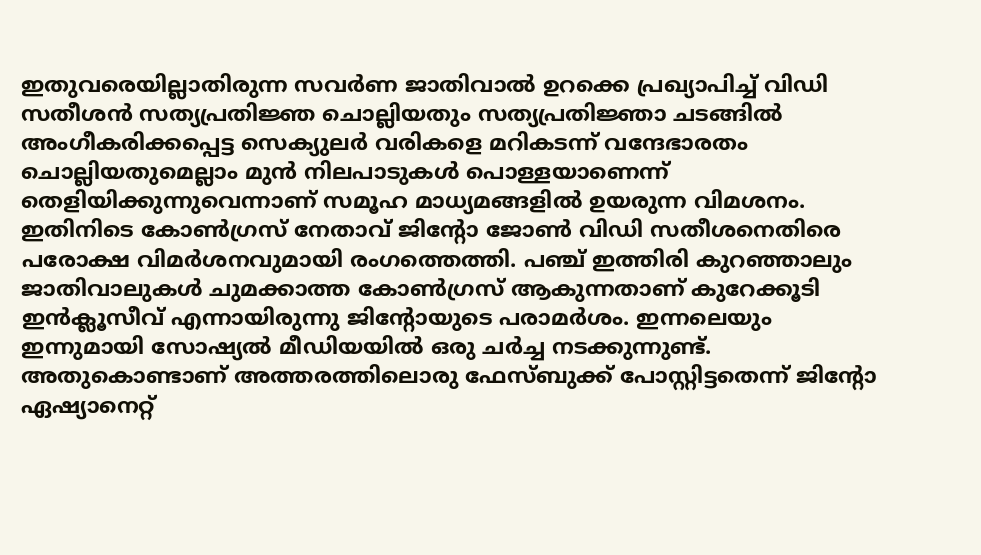ഇതുവരെയില്ലാതിരുന്ന സവർണ ജാതിവാൽ ഉറക്കെ പ്രഖ്യാപിച്ച് വിഡി സതീശൻ സത്യപ്രതിജ്ഞ ചൊല്ലിയതും സത്യപ്രതിജ്ഞാ ചടങ്ങിൽ അംഗീകരിക്കപ്പെട്ട സെക്യുലർ വരികളെ മറികടന്ന് വന്ദേഭാരതം ചൊല്ലിയതുമെല്ലാം മുൻ നിലപാടുകൾ പൊള്ളയാണെന്ന് തെളിയിക്കുന്നുവെന്നാണ് സമൂഹ മാധ്യമങ്ങളിൽ ഉയരുന്ന വിമ‍ശനം. ഇതിനിടെ കോൺഗ്രസ് നേതാവ് ജിന്‍റോ ജോൺ വിഡി സതീശനെതിരെ പരോക്ഷ വിമർശനവുമായി രംഗത്തെത്തി. പഞ്ച് ഇത്തിരി കുറഞ്ഞാലും ജാതിവാലുകൾ ചുമക്കാത്ത കോൺഗ്രസ് ആകുന്നതാണ് കുറേക്കൂടി ഇൻക്ലൂസീവ് എന്നായിരുന്നു ജിന്‍റോയുടെ പരാമ‍ർശം. ഇന്നലെയും ഇന്നുമായി സോഷ്യൽ മീഡിയയിൽ ഒരു ചർച്ച നടക്കുന്നുണ്ട്. അതുകൊണ്ടാണ് അത്തരത്തിലൊരു ഫേസ്ബുക്ക് പോസ്റ്റിട്ടതെന്ന് ജിന്‍റോ ഏഷ്യാനെറ്റ്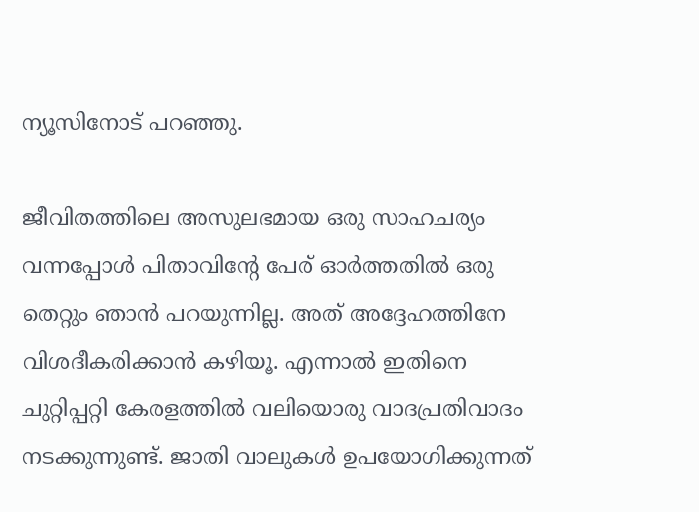ന്യൂസിനോട് പറഞ്ഞു.

ജീവിതത്തിലെ അസുലഭമായ ഒരു സാഹചര്യം വന്നപ്പോൾ പിതാവിന്‍റേ പേര് ഓർത്തതിൽ ഒരു തെറ്റും ഞാൻ പറയുന്നില്ല. അത് അദ്ദേഹത്തിനേ വിശദീകരിക്കാൻ കഴിയൂ. എന്നാൽ ഇതിനെ ചുറ്റിപ്പറ്റി കേരളത്തിൽ വലിയൊരു വാദപ്രതിവാദം നടക്കുന്നുണ്ട്. ജാതി വാലുകൾ ഉപയോഗിക്കുന്നത്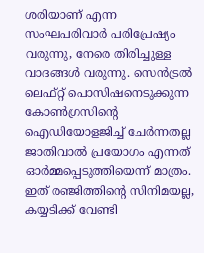ശരിയാണ് എന്ന സംഘപരിവാർ പരിപ്രേഷ്യം വരുന്നു, നേരെ തിരിച്ചുള്ള വാദങ്ങൾ വരുന്നു. സെൻട്രൽ ലെഫ്റ്റ് പൊസിഷനെടുക്കുന്ന കോൺഗ്രസിന്‍റെ ഐഡിയോളജിച്ച് ചേർന്നതല്ല ജാതിവാൽ പ്രയോഗം എന്നത് ഓർമ്മപ്പെടുത്തിയെന്ന് മാത്രം. ഇത് രഞ്ജിത്തിന്‍റെ സിനിമയല്ല, കയ്യടിക്ക് വേണ്ടി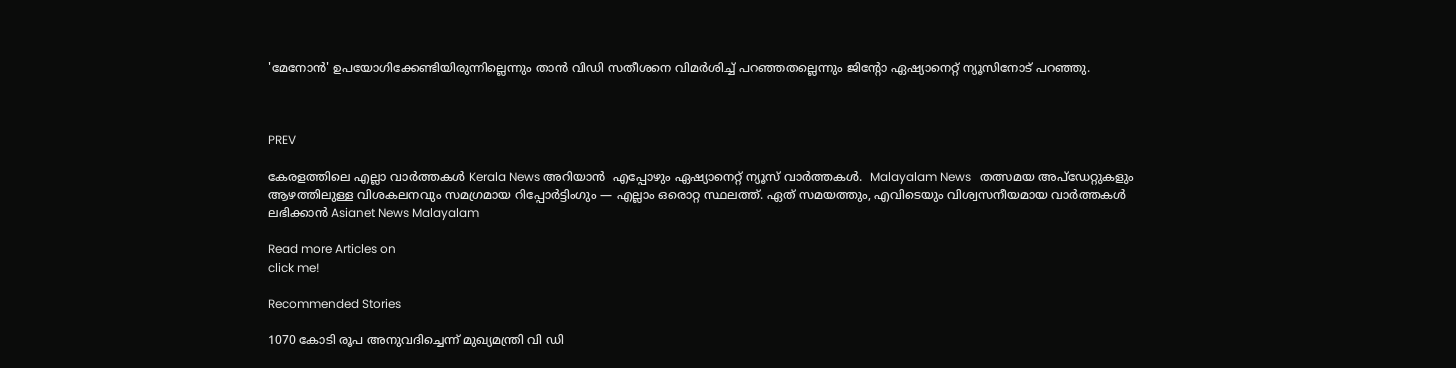'മേനോൻ' ഉപയോഗിക്കേണ്ടിയിരുന്നില്ലെന്നും താൻ വിഡി സതീശനെ വിമർശിച്ച് പറഞ്ഞതല്ലെന്നും ജിന്‍റോ ഏഷ്യാനെറ്റ് ന്യൂസിനോട് പറഞ്ഞു.



PREV

കേരളത്തിലെ എല്ലാ വാർത്തകൾ Kerala News അറിയാൻ  എപ്പോഴും ഏഷ്യാനെറ്റ് ന്യൂസ് വാർത്തകൾ.  Malayalam News   തത്സമയ അപ്‌ഡേറ്റുകളും ആഴത്തിലുള്ള വിശകലനവും സമഗ്രമായ റിപ്പോർട്ടിംഗും — എല്ലാം ഒരൊറ്റ സ്ഥലത്ത്. ഏത് സമയത്തും, എവിടെയും വിശ്വസനീയമായ വാർത്തകൾ ലഭിക്കാൻ Asianet News Malayalam

Read more Articles on
click me!

Recommended Stories

1070 കോടി രൂപ അനുവദിച്ചെന്ന് മുഖ്യമന്ത്രി വി ഡി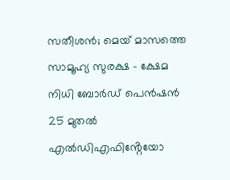സതീശൻ; മെയ് മാസത്തെ സാമൂഹ്യ സുരക്ഷ - ക്ഷേമ നിധി ബോര്‍ഡ് പെന്‍ഷന്‍ 25 മുതൽ
എൽഡിഎഫിൻ്റേയോ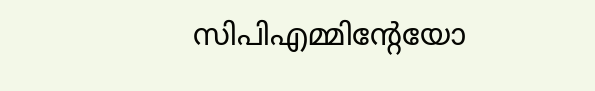സിപിഎമ്മിൻ്റേയോ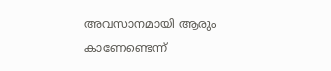അവസാനമായി ആരും കാണേണ്ടെന്ന്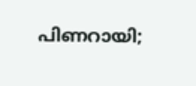പിണറായി;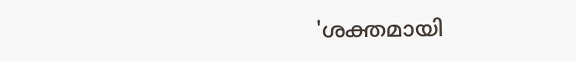'ശക്തമായി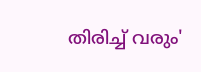തിരിച്ച് വരും'